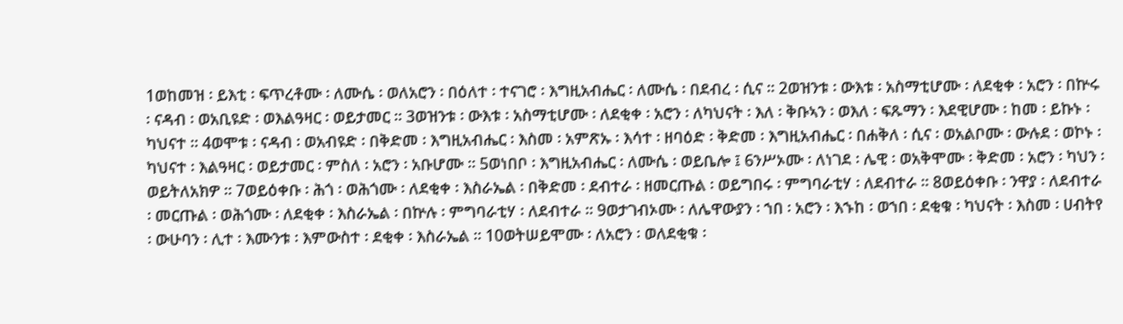1ወከመዝ ፡ ይእቲ ፡ ፍጥረቶሙ ፡ ለሙሴ ፡ ወለአሮን ፡ በዕለተ ፡ ተናገሮ ፡ እግዚአብሔር ፡ ለሙሴ ፡ በደብረ ፡ ሲና ። 2ወዝንቱ ፡ ውእቱ ፡ አስማቲሆሙ ፡ ለደቂቀ ፡ አሮን ፡ በኵሩ ፡ ናዳብ ፡ ወአቢዩድ ፡ ወእልዓዛር ፡ ወይታመር ። 3ወዝንቱ ፡ ውእቱ ፡ አስማቲሆሙ ፡ ለደቂቀ ፡ አሮን ፡ ለካህናት ፡ እለ ፡ ቅቡኣን ፡ ወእለ ፡ ፍጹማን ፡ እደዊሆሙ ፡ ከመ ፡ ይኩኑ ፡ ካህናተ ። 4ወሞቱ ፡ ናዳብ ፡ ወአብዩድ ፡ በቅድመ ፡ እግዚአብሔር ፡ እስመ ፡ አምጽኡ ፡ እሳተ ፡ ዘባዕድ ፡ ቅድመ ፡ እግዚአብሔር ፡ በሐቅለ ፡ ሲና ፡ ወአልቦሙ ፡ ውሉደ ፡ ወኮኑ ፡ ካህናተ ፡ እልዓዛር ፡ ወይታመር ፡ ምስለ ፡ አሮን ፡ አቡሆሙ ። 5ወነበቦ ፡ እግዚአብሔር ፡ ለሙሴ ፡ ወይቤሎ ፤ 6ንሥኦሙ ፡ ለነገደ ፡ ሌዊ ፡ ወአቅሞሙ ፡ ቅድመ ፡ አሮን ፡ ካህን ፡ ወይትለአክዎ ። 7ወይዕቀቡ ፡ ሕጎ ፡ ወሕጎሙ ፡ ለደቂቀ ፡ እስራኤል ፡ በቅድመ ፡ ደብተራ ፡ ዘመርጡል ፡ ወይግበሩ ፡ ምግባራቲሃ ፡ ለደብተራ ። 8ወይዕቀቡ ፡ ንዋያ ፡ ለደብተራ ፡ መርጡል ፡ ወሕጎሙ ፡ ለደቂቀ ፡ እስራኤል ፡ በኵሉ ፡ ምግባራቲሃ ፡ ለደብተራ ። 9ወታገብኦሙ ፡ ለሌዋውያን ፡ ኀበ ፡ አሮን ፡ እኁከ ፡ ወኀበ ፡ ደቂቁ ፡ ካህናት ፡ እስመ ፡ ሀብትየ ፡ ውሁባን ፡ ሊተ ፡ እሙንቱ ፡ እምውስተ ፡ ደቂቀ ፡ እስራኤል ። 10ወትሠይሞሙ ፡ ለአሮን ፡ ወለደቂቁ ፡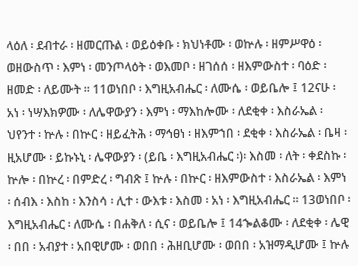ላዕለ ፡ ደብተራ ፡ ዘመርጡል ፡ ወይዕቀቡ ፡ ክህነቶሙ ፡ ወኵሉ ፡ ዘምሥዋዕ ፡ ወዘውስጥ ፡ እምነ ፡ መንጦላዕት ፡ ወእመቦ ፡ ዘገሰሰ ፡ ዘእምውስተ ፡ ባዕድ ፡ ዘመድ ፡ ለይሙት ። 11ወነበቦ ፡ እግዚአብሔር ፡ ለሙሴ ፡ ወይቤሎ ፤ 12ናሁ ፡ አነ ፡ ነሣእክዎሙ ፡ ለሌዋውያን ፡ እምነ ፡ ማእከሎሙ ፡ ለደቂቀ ፡ እስራኤል ፡ ህየንተ ፡ ኵሉ ፡ በኵር ፡ ዘይፈትሕ ፡ ማኅፀነ ፡ ዘእምኀበ ፡ ደቂቀ ፡ እስራኤል ፡ ቤዛ ፡ ዚአሆሙ ፡ ይኩኑኒ ፡ ሌዋውያን ፡ (ይቤ ፡ እግዚአብሔር ፡)፡ እስመ ፡ ለት ፡ ቀደስኩ ፡ ኵሎ ፡ በኵረ ፡ በምድረ ፡ ግብጽ ፤ ኵሉ ፡ በኵር ፡ ዘእምውስተ ፡ እስራኤል ፡ እምነ ፡ ሰብእ ፡ እስከ ፡ እንስሳ ፡ ሊተ ፡ ውእቱ ፡ እስመ ፡ አነ ፡ እግዚአብሔር ። 13ወነበቦ ፡ እግዚአብሔር ፡ ለሙሴ ፡ በሐቅለ ፡ ሲና ፡ ወይቤሎ ፤ 14ኈልቆሙ ፡ ለደቂቀ ፡ ሌዊ ፡ በበ ፡ አብያተ ፡ አበዊሆሙ ፡ ወበበ ፡ ሕዘቢሆሙ ፡ ወበበ ፡ አዝማዲሆሙ ፤ ኵሉ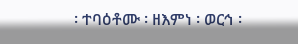፡ ተባዕቶሙ ፡ ዘእምነ ፡ ወርኅ ፡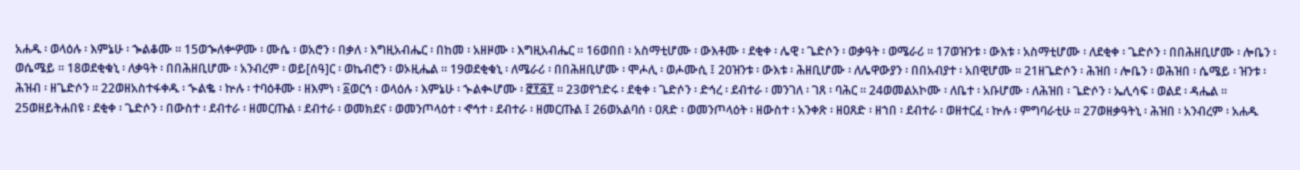አሐዱ ፡ ወላዕሉ ፡ እምኔሁ ፡ ኈልቆሙ ። 15ወኈለቍዎሙ ፡ ሙሴ ፡ ወአሮን ፡ በቃለ ፡ እግዚአብሔር ፡ በከመ ፡ አዘዞሙ ፡ እግዚአብሔር ። 16ወበበ ፡ አስማቲሆሙ ፡ ውእቶሙ ፡ ደቂቀ ፡ ሌዊ ፡ ጌድሶን ፡ ወቃዓት ፡ ወሜራሪ ። 17ወዝንቱ ፡ ውእቱ ፡ አስማቲሆሙ ፡ ለደቂቀ ፡ ጌድሶን ፡ በበሕዘቢሆሙ ፡ ሎቤን ፡ ወሴሜይ ። 18ወደቂቁኒ ፡ ለቃዓት ፡ በበሕዘቢሆሙ ፡ አንብረም ፡ ወይ[ሰዓ]ር ፡ ወኬብሮን ፡ ወኦዚሔል ። 19ወደቂቁኒ ፡ ለሜራሪ ፡ በበሕዘቢሆሙ ፡ ሞሖሊ ፡ ወሖሙሲ ፤ 20ዝንቱ ፡ ውእቱ ፡ ሕዘቢሆሙ ፡ ለሌዋውያን ፡ በበአብያተ ፡ አበዊሆሙ ። 21ዘጌድሶን ፡ ሕዝበ ፡ ሎቤን ፡ ወሕዝበ ፡ ሴሜይ ፡ ዝንቱ ፡ ሕዝብ ፡ ዘጌድሶን ። 22ወዘአስተፋቀዱ ፡ ኍልቈ ፡ ኵሉ ፡ ተባዕቶሙ ፡ ዘእምነ ፡ ፩ወርኅ ፡ ወላዕሉ ፡ እምኔሁ ፡ ኍልቊሆሙ ፡ ፸፻፭፻ ። 23ወየኀድሩ ፡ ደቂቀ ፡ ጌድሶን ፡ ድኅረ ፡ ደብተራ ፡ መንገለ ፡ ገጸ ፡ ባሕር ። 24ወመልአኮሙ ፡ ለቤተ ፡ አቡሆሙ ፡ ለሕዝበ ፡ ጌድሶን ፡ ኤሊሳፍ ፡ ወልደ ፡ ዳሔል ። 25ወዘይትሐበዩ ፡ ደቂቀ ፡ ጌድሶን ፡ በውስተ ፡ ደብተራ ፡ ዘመርጡል ፡ ደብተራ ፡ ወመክደና ፡ ወመንጦላዕተ ፡ ኆኅተ ፡ ደብተራ ፡ ዘመርጡል ፤ 26ወአልባሰ ፡ ዐጸድ ፡ ወመንጦላዕት ፡ ዘውስተ ፡ አንቀጽ ፡ ዘዐጸድ ፡ ዘኀበ ፡ ደብተራ ፡ ወዘተርፈ ፡ ኵሉ ፡ ምግባራቲሁ ። 27ወዘቃዓትኒ ፡ ሕዝበ ፡ አንብረም ፡ አሐዱ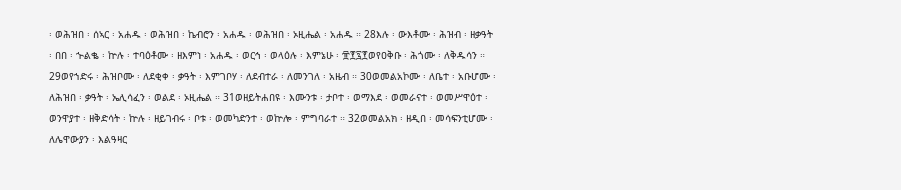፡ ወሕዝበ ፡ ሰኣር ፡ አሐዱ ፡ ወሕዝበ ፡ ኬብሮን ፡ አሐዱ ፡ ወሕዝበ ፡ ኦዚሔል ፡ አሐዱ ። 28እሉ ፡ ውእቶሙ ፡ ሕዝብ ፡ ዘቃዓት ፡ በበ ፡ ኍልቈ ፡ ኵሉ ፡ ተባዕቶሙ ፡ ዘእምነ ፡ አሐዱ ፡ ወርኅ ፡ ወላዕሉ ፡ እምኔሁ ፡ ፹፻፯፻ወየዐቅቡ ፡ ሕጎሙ ፡ ለቅዱሳን ። 29ወየኀድሩ ፡ ሕዝቦሙ ፡ ለደቂቀ ፡ ቃዓት ፡ እምገቦሃ ፡ ለደብተራ ፡ ለመንገለ ፡ አዜብ ። 30ወመልአኮሙ ፡ ለቤተ ፡ አቡሆሙ ፡ ለሕዝበ ፡ ቃዓት ፡ ኤሊሳፈን ፡ ወልደ ፡ ኦዚሔል ። 31ወዘይትሐበዩ ፡ እሙንቱ ፡ ታቦተ ፡ ወማእደ ፡ ወመራናተ ፡ ወመሥዋዕተ ፡ ወንዋያተ ፡ ዘቅድሳት ፡ ኵሉ ፡ ዘይገብሩ ፡ ቦቱ ፡ ወመካድንተ ፡ ወኵሎ ፡ ምግባራተ ። 32ወመልአክ ፡ ዘዲበ ፡ መሳፍንቲሆሙ ፡ ለሌዋውያን ፡ እልዓዛር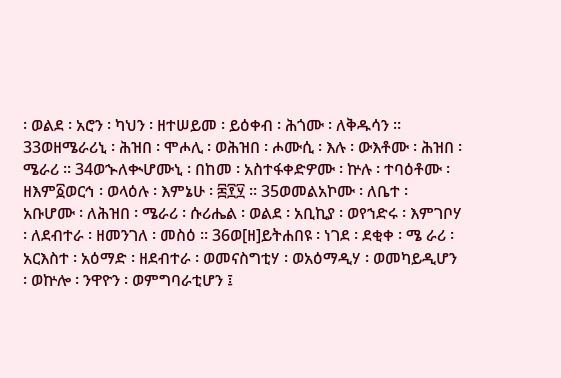፡ ወልደ ፡ አሮን ፡ ካህን ፡ ዘተሠይመ ፡ ይዕቀብ ፡ ሕጎሙ ፡ ለቅዱሳን ። 33ወዘሜራሪኒ ፡ ሕዝበ ፡ ሞሖሊ ፡ ወሕዝበ ፡ ሖሙሲ ፡ እሉ ፡ ውእቶሙ ፡ ሕዝበ ፡ ሜራሪ ። 34ወኍለቊሆሙኒ ፡ በከመ ፡ አስተፋቀድዎሙ ፡ ኵሉ ፡ ተባዕቶሙ ፡ ዘእም፩ወርኅ ፡ ወላዕሉ ፡ እምኔሁ ፡ ፷፻፶ ። 35ወመልአኮሙ ፡ ለቤተ ፡ አቡሆሙ ፡ ለሕዝበ ፡ ሜራሪ ፡ ሱሪሔል ፡ ወልደ ፡ አቢኪያ ፡ ወየኀድሩ ፡ እምገቦሃ ፡ ለደብተራ ፡ ዘመንገለ ፡ መስዕ ። 36ወ[ዘ]ይትሐበዩ ፡ ነገደ ፡ ደቂቀ ፡ ሜ ራሪ ፡ አርእስተ ፡ አዕማድ ፡ ዘደብተራ ፡ ወመናስግቲሃ ፡ ወአዕማዲሃ ፡ ወመካይዲሆን ፡ ወኵሎ ፡ ንዋዮን ፡ ወምግባራቲሆን ፤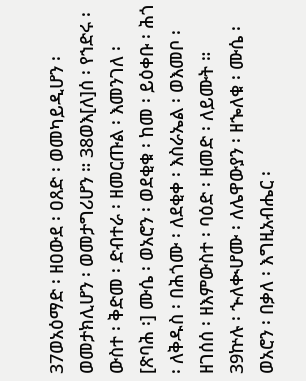37ወአዕማድ ፡ ዘዐውደ ፡ ዐጸድ ፡ ወመካይዲሆን ፡ ወመታክሊሆን ፡ ወመታግሪሆን ። 38ወእ[ለ]ሰ ፡ የኀድሩ ፡ ውስተ ፡ ቅድመ ፡ ድብተራ ፡ ዘመርጡል ፡ እመንገለ ፡ [ጽባሕ ፡] ሙሴ ፡ ወአሮን ፡ ወደቂቁ ፡ ከመ ፡ ይዕቀቡ ፡ ሕጎ ፡ ለቅዱስ ፡ በሕጎሙ ፡ ለደቂቀ ፡ እስራኤል ፡ ወእመቦ ፡ ዘገሰሰ ፡ ዘእምውስተ ፡ ባዕድ ፡ ዘመድ ፡ ለይሙት ። 39ኵሉ ፡ ኍለቊሆሙ ፡ ለሌዋውያን ፡ ዘኈለቁ ፡ ሙሴ ፡ ወአሮን ፡ በቃለ ፡ እግዚአብሔር ፡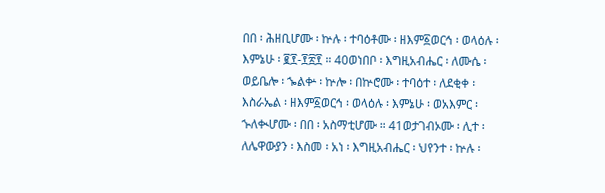በበ ፡ ሕዘቢሆሙ ፡ ኵሉ ፡ ተባዕቶሙ ፡ ዘእም፩ወርኅ ፡ ወላዕሉ ፡ እምኔሁ ፡ ፪፻-፻፳፻ ። 40ወነበቦ ፡ እግዚአብሔር ፡ ለሙሴ ፡ ወይቤሎ ፡ ኈልቍ ፡ ኵሎ ፡ በኵሮሙ ፡ ተባዕተ ፡ ለደቂቀ ፡ እስራኤል ፡ ዘእም፩ወርኅ ፡ ወላዕሉ ፡ እምኔሁ ፡ ወአእምር ፡ ኍለቊሆሙ ፡ በበ ፡ አስማቲሆሙ ። 41ወታገብኦሙ ፡ ሊተ ፡ ለሌዋውያን ፡ እስመ ፡ አነ ፡ እግዚአብሔር ፡ ህየንተ ፡ ኵሉ ፡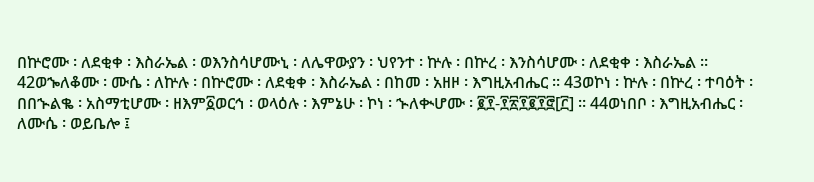በኵሮሙ ፡ ለደቂቀ ፡ እስራኤል ፡ ወእንስሳሆሙኒ ፡ ለሌዋውያን ፡ ህየንተ ፡ ኵሉ ፡ በኵረ ፡ እንስሳሆሙ ፡ ለደቂቀ ፡ እስራኤል ። 42ወኈለቆሙ ፡ ሙሴ ፡ ለኵሉ ፡ በኵሮሙ ፡ ለደቂቀ ፡ እስራኤል ፡ በከመ ፡ አዘዞ ፡ እግዚአብሔር ። 43ወኮነ ፡ ኵሉ ፡ በኵረ ፡ ተባዕት ፡ በበኍልቈ ፡ አስማቲሆሙ ፡ ዘእም፩ወርኅ ፡ ወላዕሉ ፡ እምኔሁ ፡ ኮነ ፡ ኍለቊሆሙ ፡ ፪፻-፻፳፻፪፻፸[፫] ። 44ወነበቦ ፡ እግዚአብሔር ፡ ለሙሴ ፡ ወይቤሎ ፤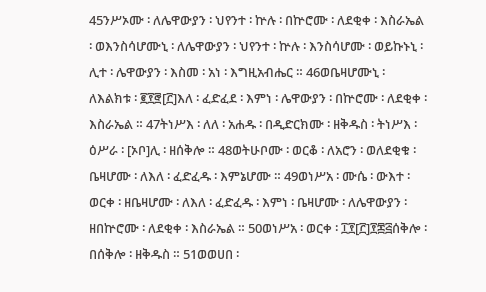45ንሥኦሙ ፡ ለሌዋውያን ፡ ህየንተ ፡ ኵሉ ፡ በኵሮሙ ፡ ለደቂቀ ፡ እስራኤል ፡ ወእንስሳሆሙኒ ፡ ለሌዋውያን ፡ ህየንተ ፡ ኵሉ ፡ እንስሳሆሙ ፡ ወይኩኑኒ ፡ ሊተ ፡ ሌዋውያን ፡ እስመ ፡ አነ ፡ እግዚአብሔር ። 46ወቤዛሆሙኒ ፡ ለእልክቱ ፡ ፪፻፸[፫]እለ ፡ ፈድፈደ ፡ እምነ ፡ ሌዋውያን ፡ በኵሮሙ ፡ ለደቂቀ ፡ እስራኤል ። 47ትነሥእ ፡ ለለ ፡ አሐዱ ፡ በዲድርክሙ ፡ ዘቅዱስ ፡ ትነሥእ ፡ ዕሥራ ፡ [ኦቦ]ሊ ፡ ዘሰቅሎ ። 48ወትሁቦሙ ፡ ወርቆ ፡ ለአሮን ፡ ወለደቂቁ ፡ ቤዛሆሙ ፡ ለእለ ፡ ፈድፈዱ ፡ እምኔሆሙ ። 49ወነሥአ ፡ ሙሴ ፡ ውእተ ፡ ወርቀ ፡ ዘቤዛሆሙ ፡ ለእለ ፡ ፈድፈዱ ፡ እምነ ፡ ቤዛሆሙ ፡ ለሌዋውያን ፡ ዘበኵሮሙ ፡ ለደቂቀ ፡ እስራኤል ። 50ወነሥአ ፡ ወርቀ ፡ ፲፻[፫]፻፷፭ሰቅሎ ፡ በሰቅሎ ፡ ዘቅዱስ ። 51ወወሀበ ፡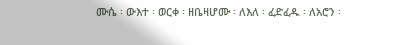ሙሴ ፡ ውእተ ፡ ወርቀ ፡ ዘቤዛሆሙ ፡ ለእለ ፡ ፈድፈዱ ፡ ለአሮን ፡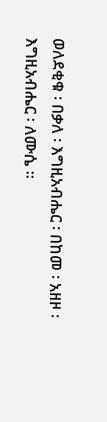ወለደቂቁ ፡ በቃለ ፡ እግዚአብሔር ፡ በከመ ፡ አዘዞ ፡ እግዚአብሔር ፡ ለሙሴ ።